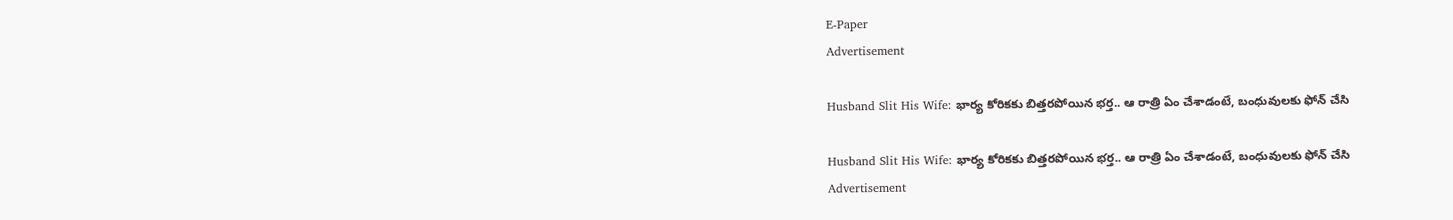E-Paper
Advertisement

Husband Slit His Wife: భార్య కోరికకు బిత్తరపోయిన భర్త.. ఆ రాత్రి ఏం చేశాడంటే, బంధువులకు ఫోన్ చేసి

Husband Slit His Wife: భార్య కోరికకు బిత్తరపోయిన భర్త.. ఆ రాత్రి ఏం చేశాడంటే, బంధువులకు ఫోన్ చేసి
Advertisement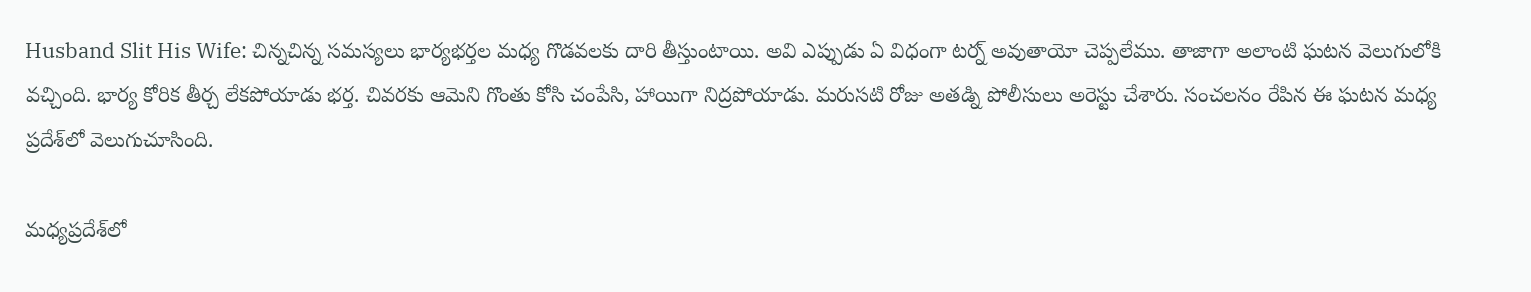Husband Slit His Wife: చిన్నచిన్న సమస్యలు భార్యభర్తల మధ్య గొడవలకు దారి తీస్తుంటాయి. అవి ఎప్పుడు ఏ విధంగా టర్న్ అవుతాయో చెప్పలేము. తాజాగా అలాంటి ఘటన వెలుగులోకి వచ్చింది. భార్య కోరిక తీర్చ లేకపోయాడు భర్త. చివరకు ఆమెని గొంతు కోసి చంపేసి, హాయిగా నిద్రపోయాడు. మరుసటి రోజు అతడ్ని పోలీసులు అరెస్టు చేశారు. సంచలనం రేపిన ఈ ఘటన మధ్య ప్రదేశ్‌లో వెలుగుచూసింది.

మధ్యప్రదేశ్‌లో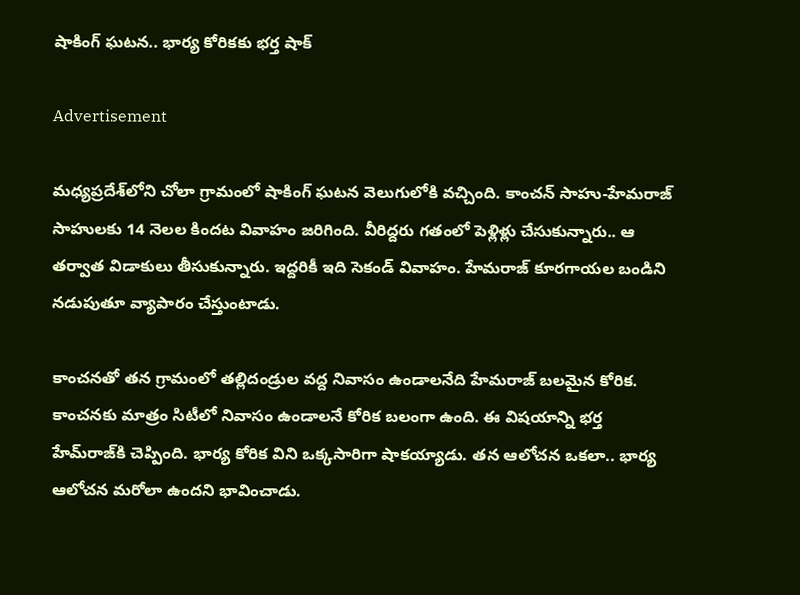షాకింగ్ ఘటన.. భార్య కోరికకు భర్త షాక్

Advertisement

మధ్యప్రదేశ్‌లోని చోలా గ్రామంలో షాకింగ్ ఘటన వెలుగులోకి వచ్చింది. కాంచన్ సాహు-హేమరాజ్ సాహులకు 14 నెలల కిందట వివాహం జరిగింది. వీరిద్దరు గతంలో పెళ్లిళ్లు చేసుకున్నారు.. ఆ తర్వాత విడాకులు తీసుకున్నారు. ఇద్దరికీ ఇది సెకండ్ వివాహం. హేమరాజ్ కూరగాయల బండిని నడుపుతూ వ్యాపారం చేస్తుంటాడు.

కాంచనతో తన గ్రామంలో తల్లిదండ్రుల వద్ద నివాసం ఉండాలనేది హేమరాజ్ బలమైన కోరిక. కాంచనకు మాత్రం సిటీలో నివాసం ఉండాలనే కోరిక బలంగా ఉంది. ఈ విషయాన్ని భర్త హేమ్‌రాజ్‌కి చెప్పింది. భార్య కోరిక విని ఒక్కసారిగా షాకయ్యాడు. తన ఆలోచన ఒకలా.. భార్య ఆలోచన మరోలా ఉందని భావించాడు.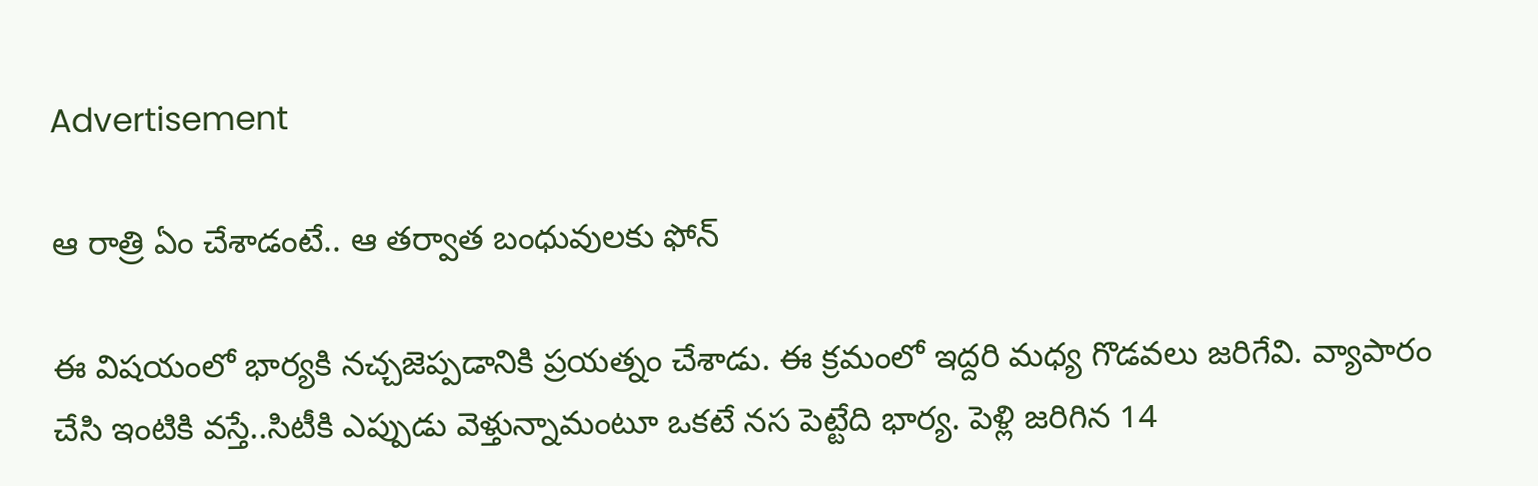Advertisement

ఆ రాత్రి ఏం చేశాడంటే.. ఆ తర్వాత బంధువులకు ఫోన్

ఈ విషయంలో భార్యకి నచ్చజెప్పడానికి ప్రయత్నం చేశాడు. ఈ క్రమంలో ఇద్దరి మధ్య గొడవలు జరిగేవి. వ్యాపారం చేసి ఇంటికి వస్తే..సిటీకి ఎప్పుడు వెళ్తున్నామంటూ ఒకటే నస పెట్టేది భార్య. పెళ్లి జరిగిన 14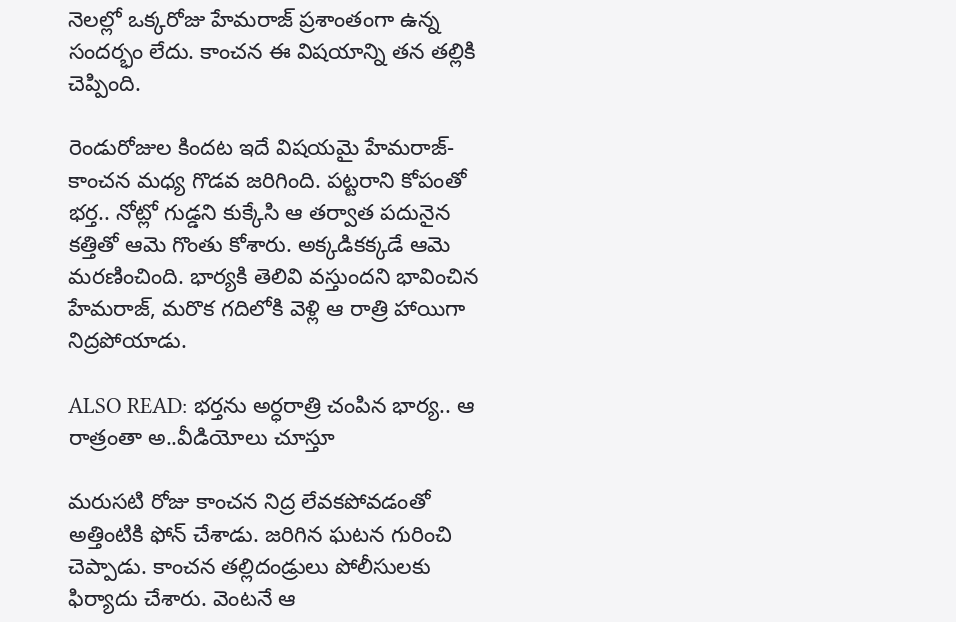నెలల్లో ఒక్కరోజు హేమరాజ్ ప్రశాంతంగా ఉన్న సందర్భం లేదు. కాంచన ఈ విషయాన్ని తన తల్లికి చెప్పింది.

రెండురోజుల కిందట ఇదే విషయమై హేమరాజ్-కాంచన మధ్య గొడవ జరిగింది. పట్టరాని కోపంతో భర్త.. నోట్లో గుడ్డని కుక్కేసి ఆ తర్వాత పదునైన కత్తితో ఆమె గొంతు కోశారు. అక్కడికక్కడే ఆమె మరణించింది. భార్యకి తెలివి వస్తుందని భావించిన హేమరాజ్, మరొక గదిలోకి వెళ్లి ఆ రాత్రి హాయిగా నిద్రపోయాడు.

ALSO READ: భర్తను అర్ధరాత్రి చంపిన భార్య.. ఆ రాత్రంతా అ..వీడియోలు చూస్తూ

మరుసటి రోజు కాంచన నిద్ర లేవకపోవడంతో అత్తింటికి ఫోన్ చేశాడు. జరిగిన ఘటన గురించి చెప్పాడు. కాంచన తల్లిదండ్రులు పోలీసులకు ఫిర్యాదు చేశారు. వెంటనే ఆ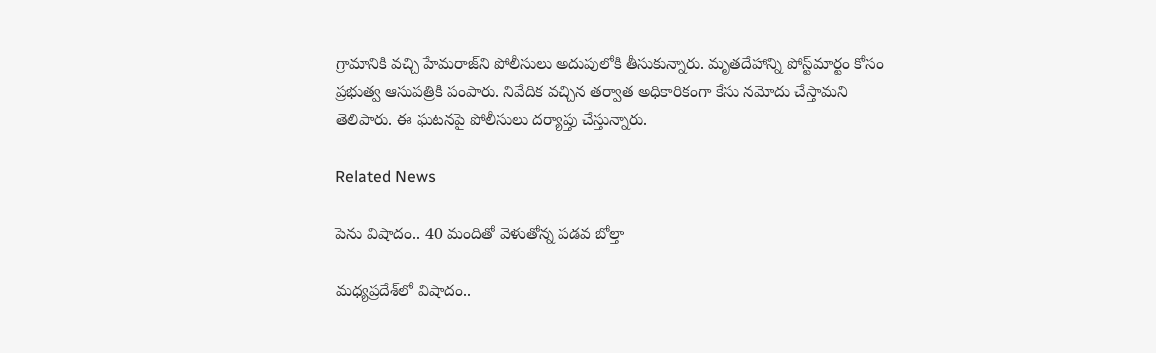గ్రామానికి వచ్చి హేమరాజ్‌ని పోలీసులు అదుపులోకి తీసుకున్నారు. మృతదేహాన్ని పోస్ట్‌మార్టం కోసం ప్రభుత్వ ఆసుపత్రికి పంపారు. నివేదిక వచ్చిన తర్వాత అధికారికంగా కేసు నమోదు చేస్తామని తెలిపారు. ఈ ఘటనపై పోలీసులు దర్యాప్తు చేస్తున్నారు.

Related News

పెను విషాదం.. 40 మందితో వెళుతోన్న ప‌డ‌వ బోల్తా

మధ్యప్రదేశ్‌లో విషాదం..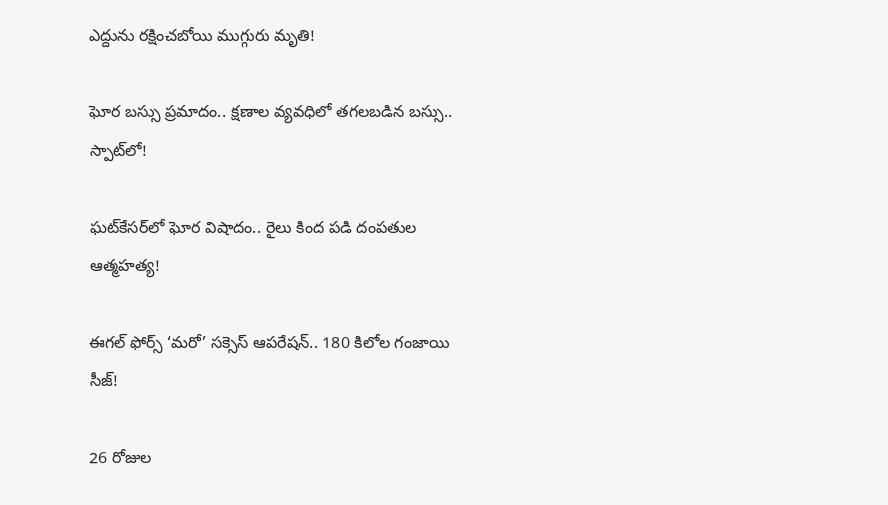ఎద్దును రక్షించబోయి ముగ్గురు మృతి!

ఘోర బస్సు ప్రమాదం.. క్షణాల వ్యవధిలో తగలబడిన బస్సు.. స్పాట్‌లో!

ఘట్‌కేసర్‌లో ఘోర విషాదం.. రైలు కింద పడి దంపతుల ఆత్మహత్య!

ఈగల్ ఫోర్స్ ‘మరో’ సక్సెస్ ఆపరేషన్.. 180 కిలోల గంజాయి సీజ్!

26 రోజుల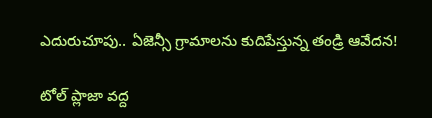ఎదురుచూపు.. ఏజెన్సీ గ్రామాలను కుదిపేస్తున్న తండ్రి ఆవేదన!

టోల్ ప్లాజా వద్ద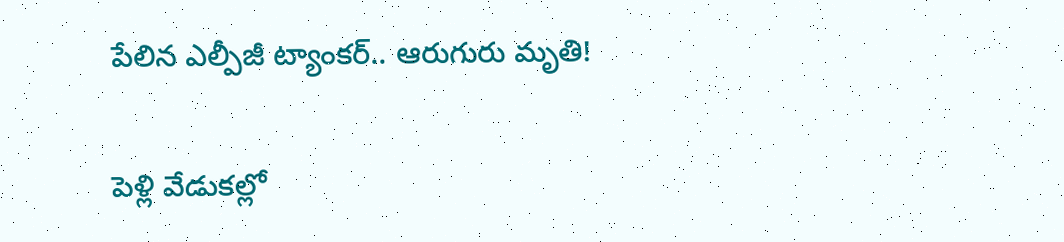పేలిన ఎల్పీజీ ట్యాంకర్.. ఆరుగురు మృతి!

పెళ్లి వేడుకల్లో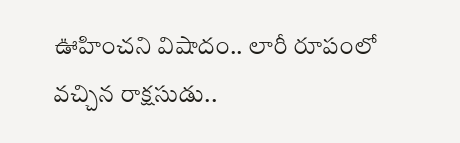ఊహించని విషాదం.. లారీ రూపంలో వచ్చిన రాక్షసుడు..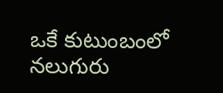ఒకే కుటుంబంలో నలుగురు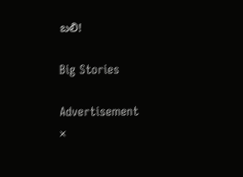బలి!

Big Stories

Advertisement
×